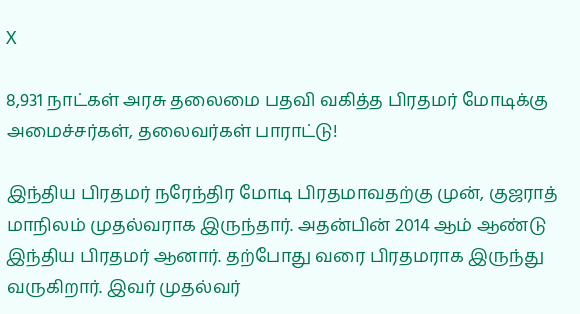X

8,931 நாட்கள் அரசு தலைமை பதவி வகித்த பிரதமர் மோடிக்கு அமைச்சர்கள், தலைவர்கள் பாராட்டு!

இந்திய பிரதமர் நரேந்திர மோடி பிரதமாவதற்கு முன், குஜராத் மாநிலம் முதல்வராக இருந்தார். அதன்பின் 2014 ஆம் ஆண்டு இந்திய பிரதமர் ஆனார். தற்போது வரை பிரதமராக இருந்து வருகிறார். இவர் முதல்வர்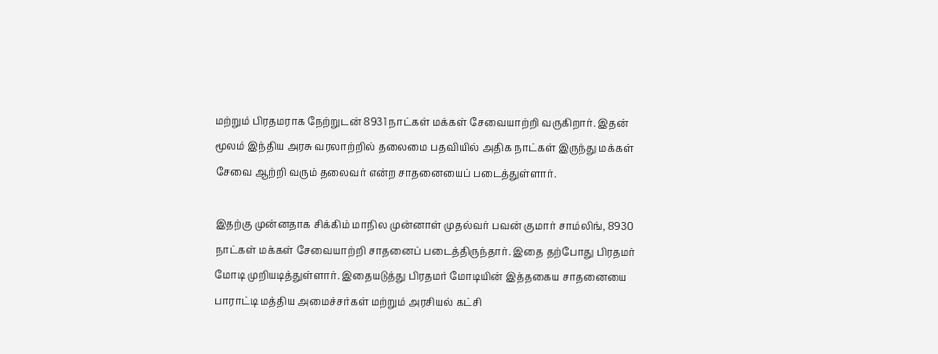மற்றும் பிரதமராக நேற்றுடன் 8931 நாட்கள் மக்கள் சேவையாற்றி வருகிறார். இதன் மூலம் இந்திய அரசு வரலாற்றில் தலைமை பதவியில் அதிக நாட்கள் இருந்து மக்கள் சேவை ஆற்றி வரும் தலைவர் என்ற சாதனையைப் படைத்துள்ளார்.

இதற்கு முன்னதாக சிக்கிம் மாநில முன்னாள் முதல்வர் பவன் குமார் சாம்லிங், 8930 நாட்கள் மக்கள் சேவையாற்றி சாதனைப் படைத்திருந்தார். இதை தற்போது பிரதமர் மோடி முறியடித்துள்ளார். இதையடுத்து பிரதமர் மோடியின் இத்தகைய சாதனையை பாராட்டி மத்திய அமைச்சர்கள் மற்றும் அரசியல் கட்சி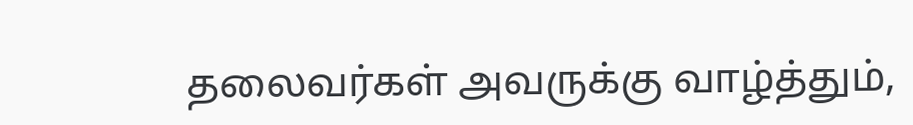தலைவர்கள் அவருக்கு வாழ்த்தும்,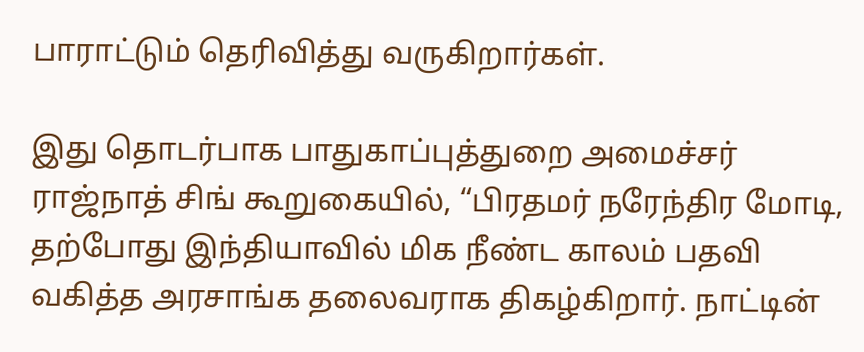பாராட்டும் தெரிவித்து வருகிறார்கள்.

இது தொடர்பாக பாதுகாப்புத்துறை அமைச்சர் ராஜ்நாத் சிங் கூறுகையில், “பிரதமர் நரேந்திர மோடி, தற்போது இந்தியாவில் மிக நீண்ட காலம் பதவி வகித்த அரசாங்க தலைவராக திகழ்கிறார். நாட்டின்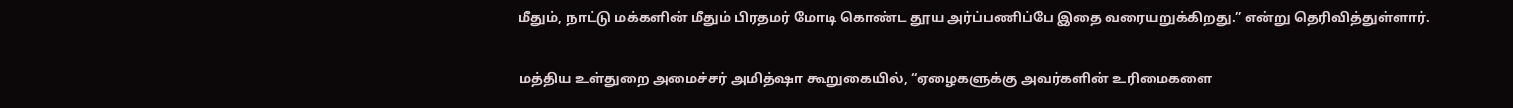மீதும், நாட்டு மக்களின் மீதும் பிரதமர் மோடி கொண்ட தூய அர்ப்பணிப்பே இதை வரையறுக்கிறது.” என்று தெரிவித்துள்ளார்.

மத்திய உள்துறை அமைச்சர் அமித்ஷா கூறுகையில், “ஏழைகளுக்கு அவர்களின் உரிமைகளை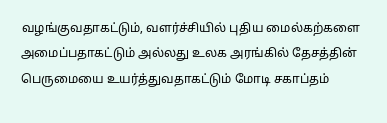வழங்குவதாகட்டும், வளர்ச்சியில் புதிய மைல்கற்களை அமைப்பதாகட்டும் அல்லது உலக அரங்கில் தேசத்தின் பெருமையை உயர்த்துவதாகட்டும் மோடி சகாப்தம்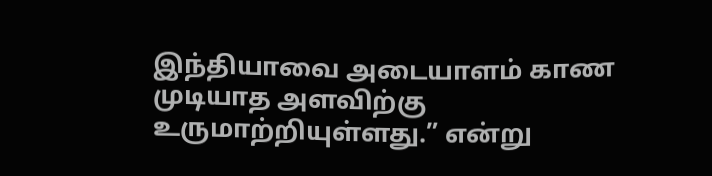இந்தியாவை அடையாளம் காண முடியாத அளவிற்கு உருமாற்றியுள்ளது.” என்று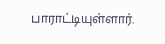பாராட்டியுள்ளார்.